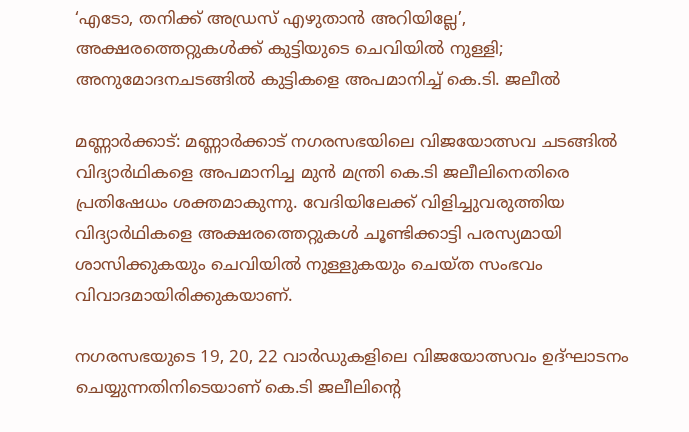‘എടോ, തനിക്ക് അഡ്രസ് എഴുതാൻ അറിയില്ലേ’, അക്ഷരത്തെറ്റുകൾക്ക് കുട്ടിയുടെ ചെവിയിൽ നുള്ളി; അനുമോദനചടങ്ങിൽ കുട്ടികളെ അപമാനിച്ച് കെ.ടി. ജലീൽ

മണ്ണാർക്കാട്: മണ്ണാർക്കാട് നഗരസഭയിലെ വിജയോത്സവ ചടങ്ങിൽ വിദ്യാർഥികളെ അപമാനിച്ച മുൻ മന്ത്രി കെ.ടി ജലീലിനെതിരെ പ്രതിഷേധം ശക്തമാകുന്നു. വേദിയിലേക്ക് വിളിച്ചുവരുത്തിയ വിദ്യാർഥികളെ അക്ഷരത്തെറ്റുകൾ ചൂണ്ടിക്കാട്ടി പരസ്യമായി ശാസിക്കുകയും ചെവിയിൽ നുള്ളുകയും ചെയ്ത സംഭവം വിവാദമായിരിക്കുകയാണ്.

നഗരസഭയുടെ 19, 20, 22 വാർഡുകളിലെ വിജയോത്സവം ഉദ്ഘാടനം ചെയ്യുന്നതിനിടെയാണ് കെ.ടി ജലീലിന്റെ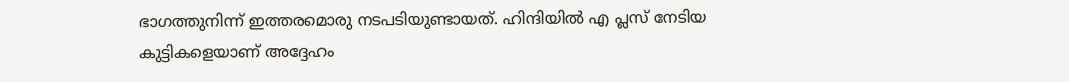ഭാഗത്തുനിന്ന് ഇത്തരമൊരു നടപടിയുണ്ടായത്. ഹിന്ദിയിൽ എ പ്ലസ് നേടിയ കുട്ടികളെയാണ് അദ്ദേഹം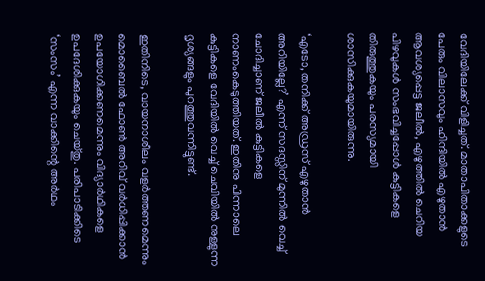വേദിയിലേക്ക് വിളിച്ചത്. മാതാപിതാക്കളുടെ പേരും വിലാസവും ഹിന്ദിയിൽ എഴുതാൻ ആവശ്യപ്പെട്ട ജലീൽ, എഴുത്തിൽ ചെറിയ പിഴവുകൾ സംഭവിച്ചപ്പോൾ കുട്ടികളെ തിരുത്തുകയും പരസ്യമായി ശാസിക്കുകയുമായിരുന്നു.

‘എടോ, തനിക്ക് അഡ്രസ് എഴുതാൻ അറിയില്ലേ?’ എന്ന് സദസ്സിന് മുന്നിൽ വെച്ച് ചോദിച്ചാണ് ജലീൽ കുട്ടികളെ നാണംകെടുത്തിയത്. ഇതിനു പിന്നാലെ കുട്ടികളെ വേദിയിൽ വെച്ച് ചെവിയിൽ നുള്ളുന്ന ദൃശ്യങ്ങളും പുറത്തുവന്നിട്ടുണ്ട്.

ഇതിനിടെ, വായനാശീലം വളർത്തണമെന്നും മൊബൈൽ ഫോൺ അറിവ് വർധിപ്പിക്കാൻ ഉപയോഗിക്കണമെന്നും വിദ്യാർഥികളെ ഉപദേശിക്കുകയും ചെയ്തു. പരിപാടിക്കിടെ ‘സംസം’ എന്ന വാക്കിന്റെ അർഥം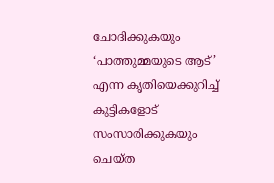ചോദിക്കുകയും ‘പാത്തുമ്മയുടെ ആട്’ എന്ന കൃതിയെക്കുറിച്ച് കുട്ടികളോട് സംസാരിക്കുകയും ചെയ്ത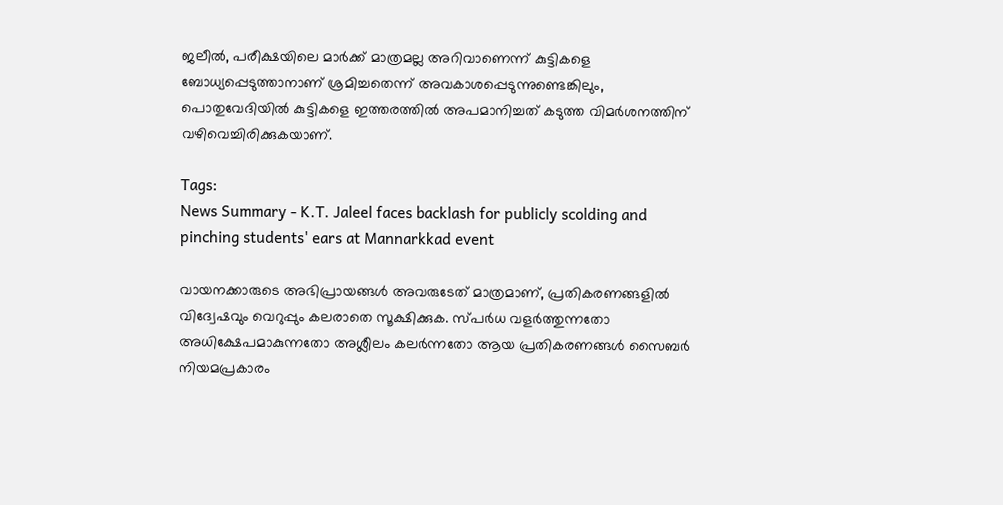ജലീൽ, പരീക്ഷയിലെ മാർക്ക് മാത്രമല്ല അറിവാണെന്ന് കുട്ടികളെ ബോധ്യപ്പെടുത്താനാണ് ശ്രമിച്ചതെന്ന് അവകാശപ്പെടുന്നുണ്ടെങ്കിലും, പൊതുവേദിയിൽ കുട്ടികളെ ഇത്തരത്തിൽ അപമാനിച്ചത് കടുത്ത വിമർശനത്തിന് വഴിവെച്ചിരിക്കുകയാണ്.

Tags:
News Summary - K.T. Jaleel faces backlash for publicly scolding and pinching students' ears at Mannarkkad event

വായനക്കാരുടെ അഭിപ്രായങ്ങള്‍ അവരുടേത് മാത്രമാണ്, പ്രതികരണങ്ങളിൽ വിദ്വേഷവും വെറുപ്പും കലരാതെ സൂക്ഷിക്കുക. സ്പർധ വളർത്തുന്നതോ അധിക്ഷേപമാകുന്നതോ അശ്ലീലം കലർന്നതോ ആയ പ്രതികരണങ്ങൾ സൈബർ നിയമപ്രകാരം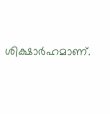ശിക്ഷാർഹമാണ്.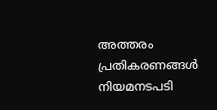അത്തരം പ്രതികരണങ്ങൾ നിയമനടപടി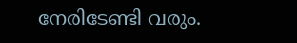നേരിടേണ്ടി വരും.